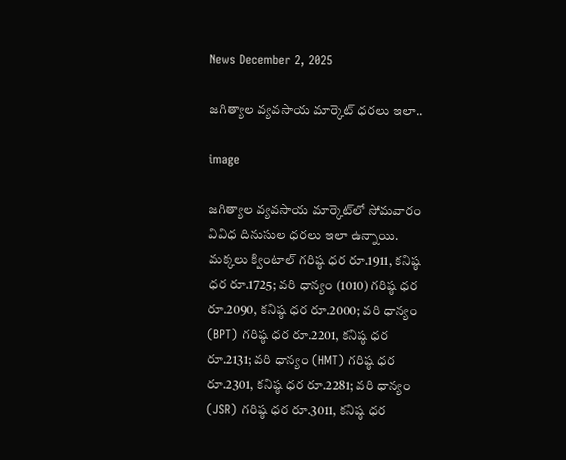News December 2, 2025

జగిత్యాల వ్యవసాయ మార్కెట్ ధరలు ఇలా..

image

జగిత్యాల వ్యవసాయ మార్కెట్‌లో సోమవారం వివిధ దినుసుల ధరలు ఇలా ఉన్నాయి. మక్కలు క్వింటాల్ గరిష్ఠ ధర రూ.1911, కనిష్ఠ ధర రూ.1725; వరి ధాన్యం (1010) గరిష్ఠ ధర రూ.2090, కనిష్ఠ ధర రూ.2000; వరి ధాన్యం (BPT) గరిష్ఠ ధర రూ.2201, కనిష్ఠ ధర రూ.2131; వరి ధాన్యం (HMT) గరిష్ఠ ధర రూ.2301, కనిష్ఠ ధర రూ.2281; వరి ధాన్యం (JSR) గరిష్ఠ ధర రూ.3011, కనిష్ఠ ధర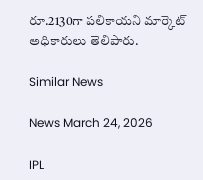రూ.2130గా పలికాయని మార్కెట్ అధికారులు తెలిపారు.

Similar News

News March 24, 2026

IPL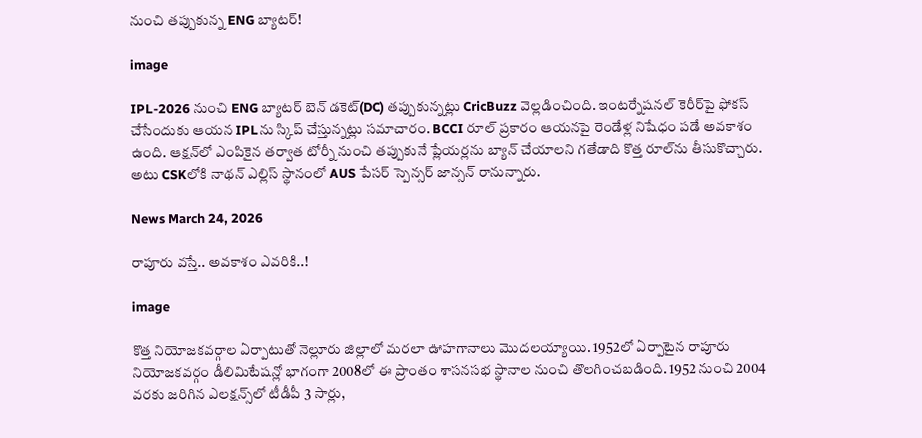నుంచి తప్పుకున్న ENG బ్యాటర్!

image

IPL-2026 నుంచి ENG బ్యాటర్ బెన్ డకెట్(DC) తప్పుకున్నట్లు CricBuzz వెల్లడించింది. ఇంటర్నేషనల్ కెరీర్‌పై ఫోకస్ చేసేందుకు ఆయన IPLను స్కిప్ చేస్తున్నట్లు సమాచారం. BCCI రూల్ ప్రకారం ఆయనపై రెండేళ్ల నిషేధం పడే అవకాశం ఉంది. ఆక్షన్‌లో ఎంపికైన తర్వాత టోర్నీ నుంచి తప్పుకునే ప్లేయర్లను బ్యాన్ చేయాలని గతేడాది కొత్త రూల్‌ను తీసుకొచ్చారు. అటు CSKలోకి నాథన్ ఎల్లిస్ స్థానంలో AUS పేసర్ స్పెన్సర్ జాన్సన్ రానున్నారు.

News March 24, 2026

రాపూరు వస్తే.. అవకాశం ఎవరికి..!

image

కొత్త నియోజకవర్గాల ఏర్పాటుతో నెల్లూరు జిల్లాలో మరలా ఊహగానాలు మొదలయ్యాయి. 1952లో ఏర్పాటైన రాపూరు నియోజకవర్గం డీలిమిటేషన్లో భాగంగా 2008లో ఈ ప్రాంతం శాసనసభ స్థానాల నుంచి తొలగించబడింది. 1952 నుంచి 2004 వరకు జరిగిన ఎలక్షన్స్‌లో టీడీపీ 3 సార్లు,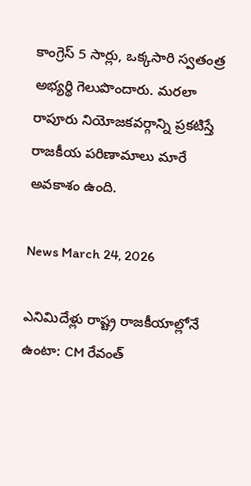కాంగ్రెస్ 5 సార్లు, ఒక్కసారి స్వతంత్ర అభ్యర్థి గెలుపొందారు. మరలా రాపూరు నియోజకవర్గాన్ని ప్రకటిస్తే రాజకీయ పరిణామాలు మారే అవకాశం ఉంది.

News March 24, 2026

ఎనిమిదేళ్లు రాష్ట్ర రాజకీయాల్లోనే ఉంటా: CM రేవంత్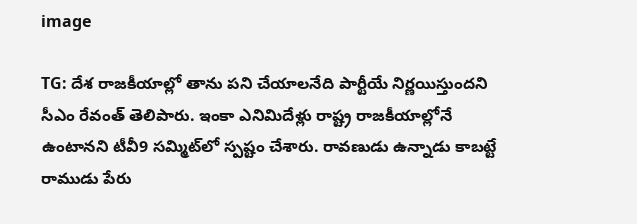image

TG: దేశ రాజకీయాల్లో తాను పని చేయాలనేది పార్టీయే నిర్ణయిస్తుందని సీఎం రేవంత్ తెలిపారు. ఇంకా ఎనిమిదేళ్లు రాష్ట్ర రాజకీయాల్లోనే ఉంటానని టీవీ9 సమ్మిట్‌లో స్పష్టం చేశారు. రావణుడు ఉన్నాడు కాబట్టే రాముడు పేరు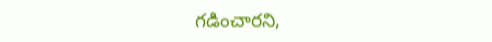గడించారని,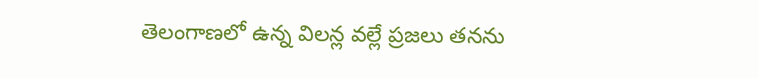తెలంగాణలో ఉన్న విలన్ల వల్లే ప్రజలు తనను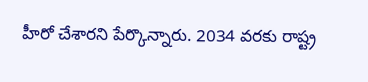హీరో చేశారని పేర్కొన్నారు. 2034 వరకు రాష్ట్ర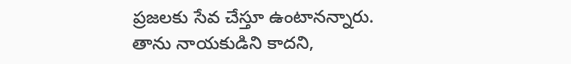ప్రజలకు సేవ చేస్తూ ఉంటానన్నారు. తాను నాయకుడిని కాదని,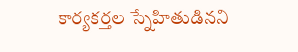కార్యకర్తల స్నేహితుడినని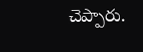చెప్పారు.